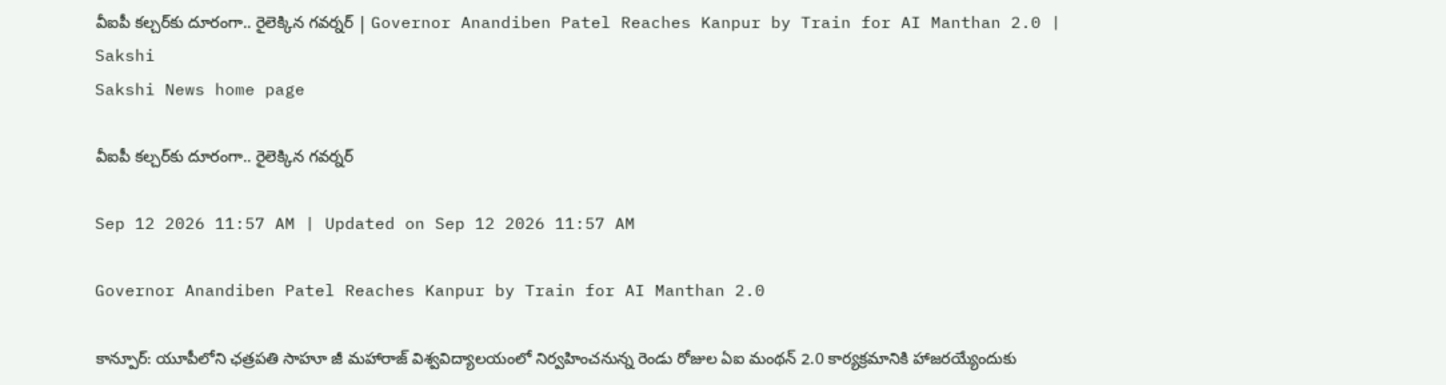వీఐపీ కల్చర్‌కు దూరంగా.. రైలెక్కిన గవర్నర్‌ | Governor Anandiben Patel Reaches Kanpur by Train for AI Manthan 2.0 | Sakshi
Sakshi News home page

వీఐపీ కల్చర్‌కు దూరంగా.. రైలెక్కిన గవర్నర్‌

Sep 12 2026 11:57 AM | Updated on Sep 12 2026 11:57 AM

Governor Anandiben Patel Reaches Kanpur by Train for AI Manthan 2.0

కాన్పూర్‌: యూపీలోని ఛత్రపతి సాహూ జీ మహారాజ్‌ విశ్వవిద్యాలయంలో నిర్వహించనున్న రెండు రోజుల ఏఐ మంథన్‌ 2.0 కార్యక్రమానికి హాజరయ్యేందుకు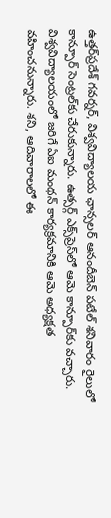ఉత్తర్‌ప్రదేశ్‌ గవర్నర్‌, విశ్వవిద్యాలయ ఛాన్సలర్‌ ఆనందీబెన్‌ పటేల్‌ శనివారం రైలులో కాన్పూర్‌ సెంట్రల్‌కు చేరుకున్నారు. ఉత్సర్గ్‌ ఎక్స్‌ప్రెస్‌లో ఆమె కాన్పూర్‌కు వచ్చారు. విశ్వవిద్యాలయంలో జరిగే ఏఐ మంథన్‌ కార్యక్రమానికి ఆమె అధ్యక్షత వహించనున్నారు. శని, ఆదివారాలలో ఈ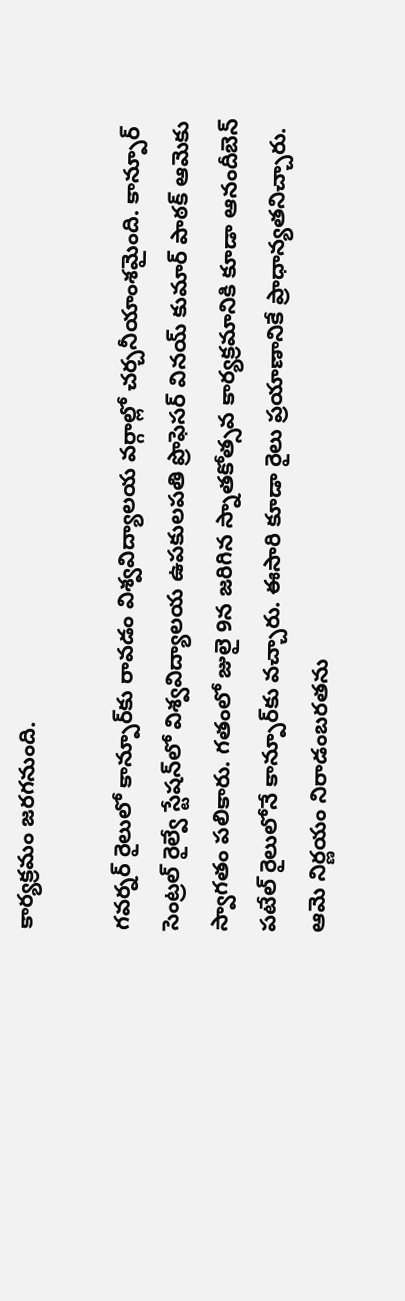కార్యక్రమం జరగనుంది.

గవర్నర్‌ రైలులో కాన్పూర్‌కు రావడం విశ్వవిద్యాలయ వర్గాల్లో చర్చనీయాంశమైంది. కాన్పూర్‌ సెంట్రల్‌ రైల్వే స్టేషన్‌లో విశ్వవిద్యాలయ ఉపకులపతి ప్రొఫెసర్‌ వినయ్‌ కుమార్‌ పాఠక్‌ ఆమెకు స్వాగతం పలికారు. గతంలో జులై 9న జరిగిన స్నాతకోత్సవ కార్యక్రమానికి కూడా ఆనందీబెన్‌ పటేల్‌ రైలులోనే కాన్పూర్‌కు వచ్చారు. ఈసారి కూడా రైలు ప్రయాణానికే ప్రాధాన్యతనిచ్చారు. ఆమె నిర్ణయం నిరాడంబరతను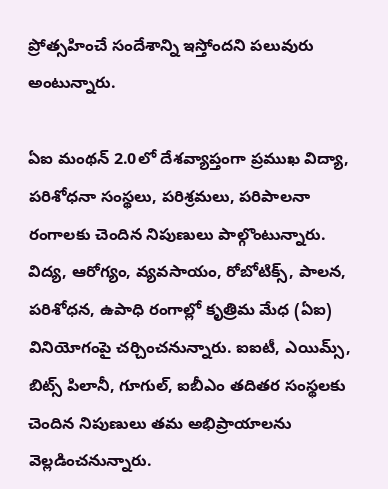ప్రోత్సహించే సందేశాన్ని ఇస్తోందని పలువురు అంటున్నారు.

ఏఐ మంథన్‌ 2.0లో దేశవ్యాప్తంగా ప్రముఖ విద్యా, పరిశోధనా సంస్థలు, పరిశ్రమలు, పరిపాలనా రంగాలకు చెందిన నిపుణులు పాల్గొంటున్నారు. విద్య, ఆరోగ్యం, వ్యవసాయం, రోబోటిక్స్‌, పాలన, పరిశోధన, ఉపాధి రంగాల్లో కృత్రిమ మేధ (ఏఐ) వినియోగంపై చర్చించనున్నారు. ఐఐటీ, ఎయిమ్స్‌, బిట్స్‌ పిలానీ, గూగుల్‌, ఐబీఎం తదితర సంస్థలకు చెందిన నిపుణులు తమ అభిప్రాయాలను వెల్లడించనున్నారు.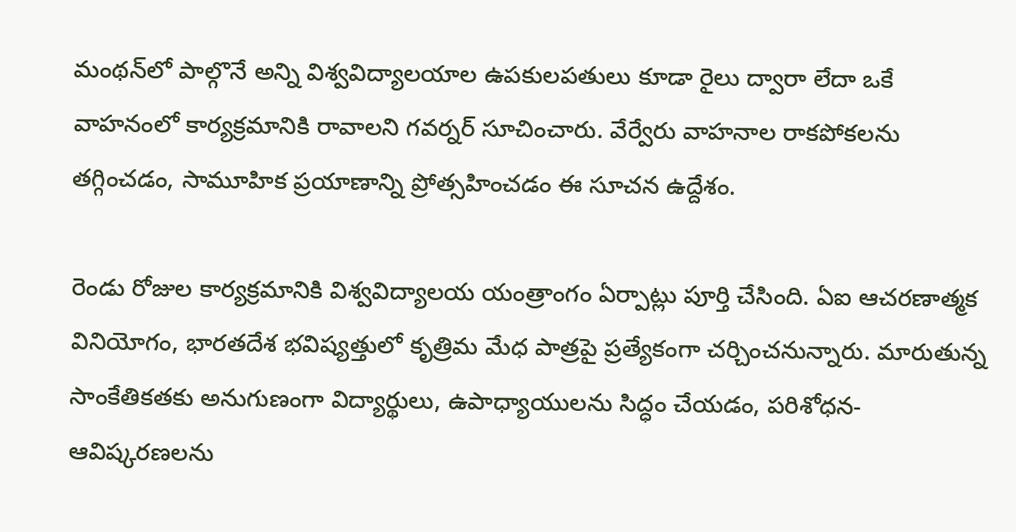మంథన్‌లో పాల్గొనే అన్ని విశ్వవిద్యాలయాల ఉపకులపతులు కూడా రైలు ద్వారా లేదా ఒకే వాహనంలో కార్యక్రమానికి రావాలని గవర్నర్‌ సూచించారు. వేర్వేరు వాహనాల రాకపోకలను తగ్గించడం, సామూహిక ప్రయాణాన్ని ప్రోత్సహించడం ఈ సూచన ఉద్దేశం.

రెండు రోజుల కార్యక్రమానికి విశ్వవిద్యాలయ యంత్రాంగం ఏర్పాట్లు పూర్తి చేసింది. ఏఐ ఆచరణాత్మక వినియోగం, భారతదేశ భవిష్యత్తులో కృత్రిమ మేధ పాత్రపై ప్రత్యేకంగా చర్చించనున్నారు. మారుతున్న సాంకేతికతకు అనుగుణంగా విద్యార్థులు, ఉపాధ్యాయులను సిద్ధం చేయడం, పరిశోధన-ఆవిష్కరణలను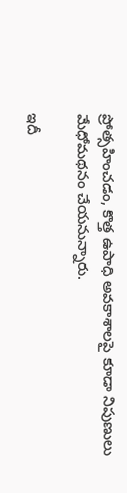ప్రోత్సహించడం, కొత్త ఉపాధి అవకాశాలపై కూడా నిపుణులు మేధోమథనం చేయనున్నారు.

ఇదీ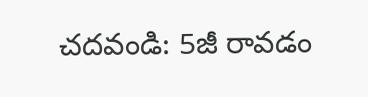చదవండి: 5జీ రావడం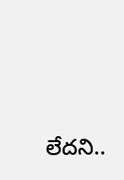లేదని..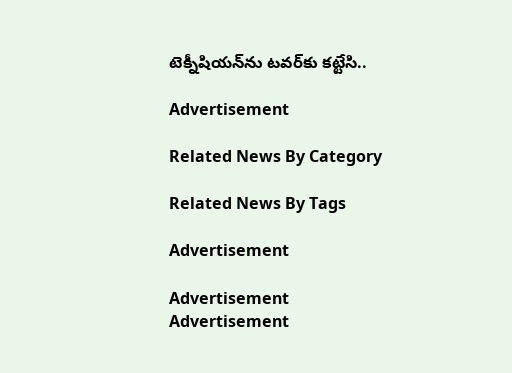టెక్నీషియన్‌ను టవర్‌కు కట్టేసి..

Advertisement

Related News By Category

Related News By Tags

Advertisement

Advertisement
Advertisement